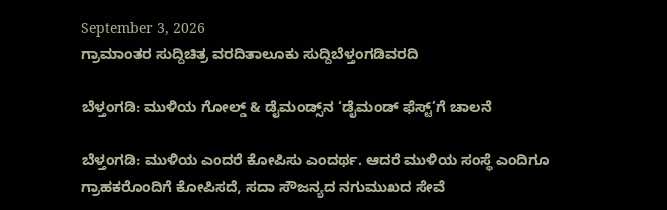September 3, 2026
ಗ್ರಾಮಾಂತರ ಸುದ್ದಿಚಿತ್ರ ವರದಿತಾಲೂಕು ಸುದ್ದಿಬೆಳ್ತಂಗಡಿವರದಿ

ಬೆಳ್ತಂಗಡಿ: ಮುಳಿಯ ಗೋಲ್ಡ್ & ಡೈಮಂಡ್ಸ್‌ನ ‘ಡೈಮಂಡ್ ಫೆಸ್ಟ್’ಗೆ ಚಾಲನೆ

ಬೆಳ್ತಂಗಡಿ: ಮುಳಿಯ ಎಂದರೆ ಕೋಪಿಸು ಎಂದರ್ಥ. ಆದರೆ ಮುಳಿಯ ಸಂಸ್ಥೆ ಎಂದಿಗೂ ಗ್ರಾಹಕರೊಂದಿಗೆ ಕೋಪಿಸದೆ, ಸದಾ ಸೌಜನ್ಯದ ನಗುಮುಖದ ಸೇವೆ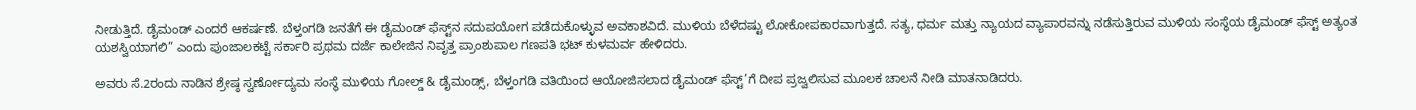ನೀಡುತ್ತಿದೆ. ಡೈಮಂಡ್ ಎಂದರೆ ಆಕರ್ಷಣೆ. ಬೆಳ್ತಂಗಡಿ ಜನತೆಗೆ ಈ ಡೈಮಂಡ್ ಫೆಸ್ಟ್‌ನ ಸದುಪಯೋಗ ಪಡೆದುಕೊಳ್ಳುವ ಅವಕಾಶವಿದೆ. ಮುಳಿಯ ಬೆಳೆದಷ್ಟು ಲೋಕೋಪಕಾರವಾಗುತ್ತದೆ. ಸತ್ಯ, ಧರ್ಮ ಮತ್ತು ನ್ಯಾಯದ ವ್ಯಾಪಾರವನ್ನು ನಡೆಸುತ್ತಿರುವ ಮುಳಿಯ ಸಂಸ್ಥೆಯ ಡೈಮಂಡ್ ಫೆಸ್ಟ್ ಅತ್ಯಂತ ಯಶಸ್ವಿಯಾಗಲಿ” ಎಂದು ಪುಂಜಾಲಕಟ್ಟೆ ಸರ್ಕಾರಿ ಪ್ರಥಮ ದರ್ಜೆ ಕಾಲೇಜಿನ ನಿವೃತ್ತ ಪ್ರಾಂಶುಪಾಲ ಗಣಪತಿ ಭಟ್ ಕುಳಮರ್ವ ಹೇಳಿದರು.

ಅವರು ಸೆ.2ರಂದು ನಾಡಿನ ಶ್ರೇಷ್ಠ ಸ್ವರ್ಣೋದ್ಯಮ ಸಂಸ್ಥೆ ಮುಳಿಯ ಗೋಲ್ಡ್ & ಡೈಮಂಡ್ಸ್, ಬೆಳ್ತಂಗಡಿ ವತಿಯಿಂದ ಆಯೋಜಿಸಲಾದ ಡೈಮಂಡ್ ಫೆಸ್ಟ್’ಗೆ ದೀಪ ಪ್ರಜ್ವಲಿಸುವ ಮೂಲಕ ಚಾಲನೆ ನೀಡಿ ಮಾತನಾಡಿದರು.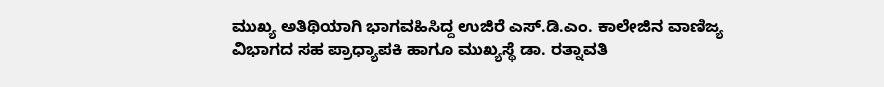ಮುಖ್ಯ ಅತಿಥಿಯಾಗಿ ಭಾಗವಹಿಸಿದ್ದ ಉಜಿರೆ ಎಸ್.ಡಿ.ಎಂ. ಕಾಲೇಜಿನ ವಾಣಿಜ್ಯ ವಿಭಾಗದ ಸಹ ಪ್ರಾಧ್ಯಾಪಕಿ ಹಾಗೂ ಮುಖ್ಯಸ್ಥೆ ಡಾ. ರತ್ನಾವತಿ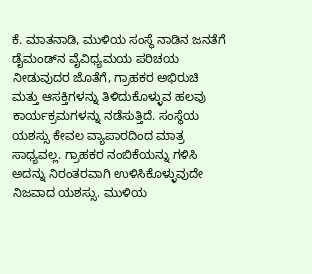ಕೆ. ಮಾತನಾಡಿ, ಮುಳಿಯ ಸಂಸ್ಥೆ ನಾಡಿನ ಜನತೆಗೆ ಡೈಮಂಡ್‌ನ ವೈವಿಧ್ಯಮಯ ಪರಿಚಯ ನೀಡುವುದರ ಜೊತೆಗೆ, ಗ್ರಾಹಕರ ಅಭಿರುಚಿ ಮತ್ತು ಆಸಕ್ತಿಗಳನ್ನು ತಿಳಿದುಕೊಳ್ಳುವ ಹಲವು ಕಾರ್ಯಕ್ರಮಗಳನ್ನು ನಡೆಸುತ್ತಿದೆ. ಸಂಸ್ಥೆಯ ಯಶಸ್ಸು ಕೇವಲ ವ್ಯಾಪಾರದಿಂದ ಮಾತ್ರ ಸಾಧ್ಯವಲ್ಲ. ಗ್ರಾಹಕರ ನಂಬಿಕೆಯನ್ನು ಗಳಿಸಿ ಅದನ್ನು ನಿರಂತರವಾಗಿ ಉಳಿಸಿಕೊಳ್ಳುವುದೇ ನಿಜವಾದ ಯಶಸ್ಸು. ಮುಳಿಯ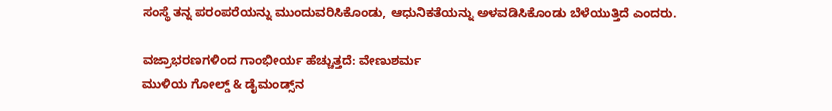ಸಂಸ್ಥೆ ತನ್ನ ಪರಂಪರೆಯನ್ನು ಮುಂದುವರಿಸಿಕೊಂಡು, ಆಧುನಿಕತೆಯನ್ನು ಅಳವಡಿಸಿಕೊಂಡು ಬೆಳೆಯುತ್ತಿದೆ ಎಂದರು.

ವಜ್ರಾಭರಣಗಳಿಂದ ಗಾಂಭೀರ್ಯ ಹೆಚ್ಚುತ್ತದೆ: ವೇಣುಶರ್ಮ
ಮುಳಿಯ ಗೋಲ್ಡ್ & ಡೈಮಂಡ್ಸ್‌ನ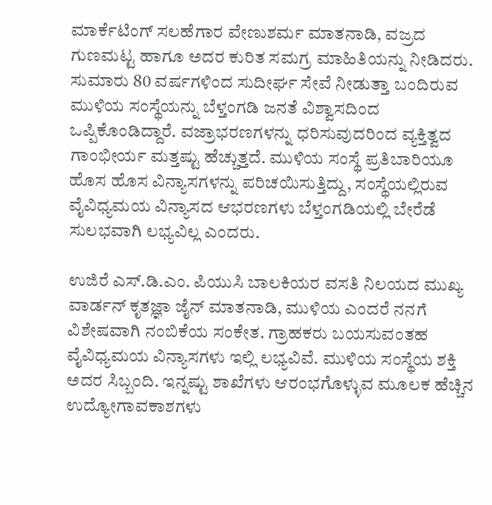ಮಾರ್ಕೆಟಿಂಗ್ ಸಲಹೆಗಾರ ವೇಣುಶರ್ಮ ಮಾತನಾಡಿ, ವಜ್ರದ ಗುಣಮಟ್ಟ ಹಾಗೂ ಅದರ ಕುರಿತ ಸಮಗ್ರ ಮಾಹಿತಿಯನ್ನು ನೀಡಿದರು. ಸುಮಾರು 80 ವರ್ಷಗಳಿಂದ ಸುದೀರ್ಘ ಸೇವೆ ನೀಡುತ್ತಾ ಬಂದಿರುವ ಮುಳಿಯ ಸಂಸ್ಥೆಯನ್ನು ಬೆಳ್ತಂಗಡಿ ಜನತೆ ವಿಶ್ವಾಸದಿಂದ ಒಪ್ಪಿಕೊಂಡಿದ್ದಾರೆ. ವಜ್ರಾಭರಣಗಳನ್ನು ಧರಿಸುವುದರಿಂದ ವ್ಯಕ್ತಿತ್ವದ ಗಾಂಭೀರ್ಯ ಮತ್ತಷ್ಟು ಹೆಚ್ಚುತ್ತದೆ. ಮುಳಿಯ ಸಂಸ್ಥೆ ಪ್ರತಿಬಾರಿಯೂ ಹೊಸ ಹೊಸ ವಿನ್ಯಾಸಗಳನ್ನು ಪರಿಚಯಿಸುತ್ತಿದ್ದು, ಸಂಸ್ಥೆಯಲ್ಲಿರುವ ವೈವಿಧ್ಯಮಯ ವಿನ್ಯಾಸದ ಆಭರಣಗಳು ಬೆಳ್ತಂಗಡಿಯಲ್ಲಿ ಬೇರೆಡೆ ಸುಲಭವಾಗಿ ಲಭ್ಯವಿಲ್ಲ ಎಂದರು.

ಉಜಿರೆ ಎಸ್.ಡಿ.ಎಂ. ಪಿಯುಸಿ ಬಾಲಕಿಯರ ವಸತಿ ನಿಲಯದ ಮುಖ್ಯ ವಾರ್ಡನ್ ಕೃತಜ್ಞಾ ಜೈನ್ ಮಾತನಾಡಿ, ಮುಳಿಯ ಎಂದರೆ ನನಗೆ ವಿಶೇಷವಾಗಿ ನಂಬಿಕೆಯ ಸಂಕೇತ. ಗ್ರಾಹಕರು ಬಯಸುವಂತಹ ವೈವಿಧ್ಯಮಯ ವಿನ್ಯಾಸಗಳು ಇಲ್ಲಿ ಲಭ್ಯವಿವೆ. ಮುಳಿಯ ಸಂಸ್ಥೆಯ ಶಕ್ತಿ ಅದರ ಸಿಬ್ಬಂದಿ. ಇನ್ನಷ್ಟು ಶಾಖೆಗಳು ಆರಂಭಗೊಳ್ಳುವ ಮೂಲಕ ಹೆಚ್ಚಿನ ಉದ್ಯೋಗಾವಕಾಶಗಳು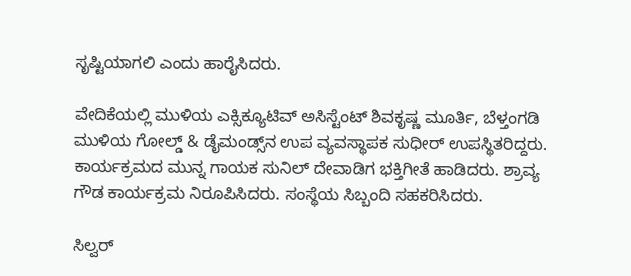ಸೃಷ್ಟಿಯಾಗಲಿ ಎಂದು ಹಾರೈಸಿದರು.

ವೇದಿಕೆಯಲ್ಲಿ ಮುಳಿಯ ಎಕ್ಸಿಕ್ಯೂಟಿವ್ ಅಸಿಸ್ಟೆಂಟ್ ಶಿವಕೃಷ್ಣ ಮೂರ್ತಿ, ಬೆಳ್ತಂಗಡಿ ಮುಳಿಯ ಗೋಲ್ಡ್ & ಡೈಮಂಡ್ಸ್‌ನ ಉಪ ವ್ಯವಸ್ಥಾಪಕ ಸುಧೀರ್ ಉಪಸ್ಥಿತರಿದ್ದರು. ಕಾರ್ಯಕ್ರಮದ ಮುನ್ನ ಗಾಯಕ ಸುನಿಲ್ ದೇವಾಡಿಗ ಭಕ್ತಿಗೀತೆ ಹಾಡಿದರು. ಶ್ರಾವ್ಯ ಗೌಡ ಕಾರ್ಯಕ್ರಮ ನಿರೂಪಿಸಿದರು. ಸಂಸ್ಥೆಯ ಸಿಬ್ಬಂದಿ ಸಹಕರಿಸಿದರು.

ಸಿಲ್ವರ್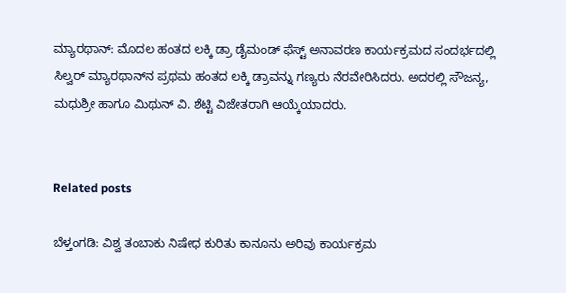ಮ್ಯಾರಥಾನ್: ಮೊದಲ ಹಂತದ ಲಕ್ಕಿ ಡ್ರಾ ಡೈಮಂಡ್ ಫೆಸ್ಟ್ ಅನಾವರಣ ಕಾರ್ಯಕ್ರಮದ ಸಂದರ್ಭದಲ್ಲಿ ಸಿಲ್ವರ್ ಮ್ಯಾರಥಾನ್‌ನ ಪ್ರಥಮ ಹಂತದ ಲಕ್ಕಿ ಡ್ರಾವನ್ನು ಗಣ್ಯರು ನೆರವೇರಿಸಿದರು. ಅದರಲ್ಲಿ ಸೌಜನ್ಯ, ಮಧುಶ್ರೀ ಹಾಗೂ ಮಿಥುನ್ ವಿ. ಶೆಟ್ಟಿ ವಿಜೇತರಾಗಿ ಆಯ್ಕೆಯಾದರು.


Related posts

ಬೆಳ್ತಂಗಡಿ: ವಿಶ್ವ ತಂಬಾಕು ನಿಷೇಧ ಕುರಿತು ಕಾನೂನು ಅರಿವು ಕಾರ್ಯಕ್ರಮ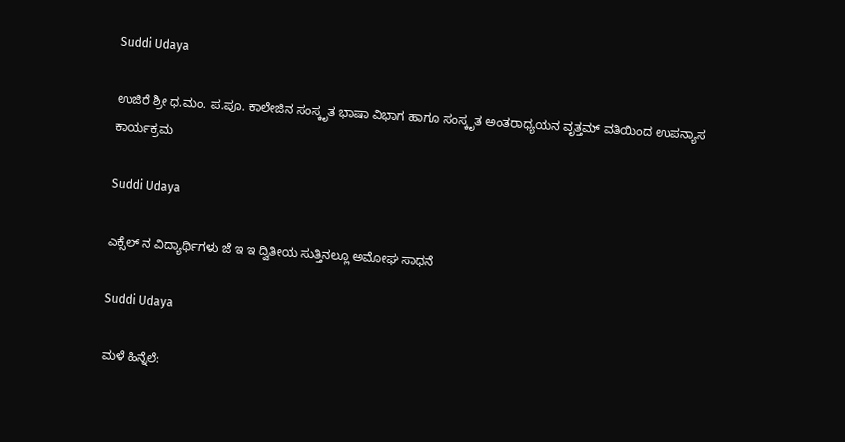Suddi Udaya

ಉಜಿರೆ ಶ್ರೀ ಧ.ಮಂ. ಪ.ಪೂ. ಕಾಲೇಜಿನ ಸಂಸ್ಕೃತ ಭಾಷಾ ವಿಭಾಗ ಹಾಗೂ ಸಂಸ್ಕೃತ ಅಂತರಾಧ್ಯಯನ ವೃತ್ತಮ್ ವತಿಯಿಂದ ಉಪನ್ಯಾಸ ಕಾರ್ಯಕ್ರಮ

Suddi Udaya

ಎಕ್ಸೆಲ್ ನ ವಿದ್ಯಾರ್ಥಿಗಳು ಜೆ ಇ ಇ ದ್ವಿತೀಯ ಸುತ್ತಿನಲ್ಲೂ ಅಮೋಘ ಸಾಧನೆ

Suddi Udaya

ಮಳೆ ಹಿನ್ನೆಲೆ: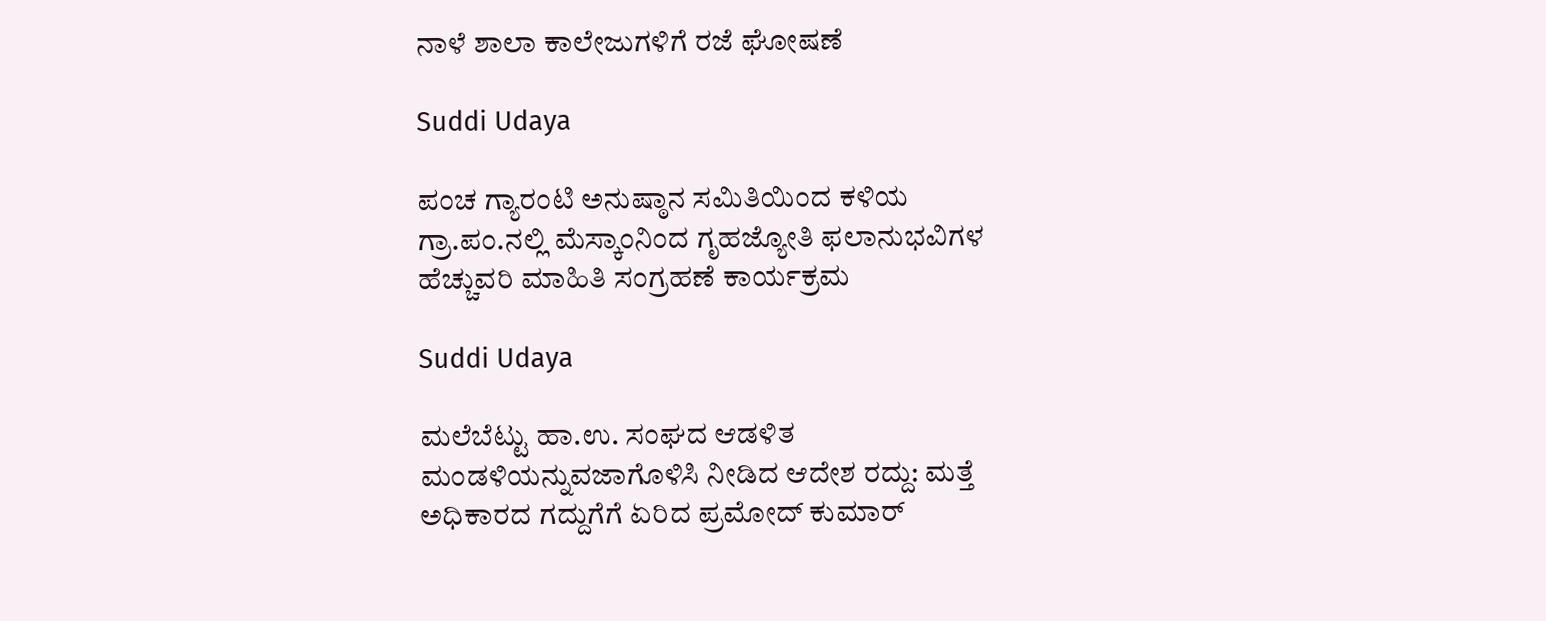ನಾಳೆ ಶಾಲಾ ಕಾಲೇಜುಗಳಿಗೆ ರಜೆ ಘೋಷಣೆ

Suddi Udaya

ಪಂಚ ಗ್ಯಾರಂಟಿ ಅನುಷ್ಠಾನ ಸಮಿತಿಯಿಂದ ಕಳಿಯ ಗ್ರಾ.ಪಂ.ನಲ್ಲಿ ಮೆಸ್ಕಾಂನಿಂದ ಗೃಹಜ್ಯೋತಿ ಫಲಾನುಭವಿಗಳ ಹೆಚ್ಚುವರಿ ಮಾಹಿತಿ ಸಂಗ್ರಹಣೆ ಕಾರ್ಯಕ್ರಮ

Suddi Udaya

ಮಲೆಬೆಟ್ಟು ಹಾ.ಉ. ಸಂಘದ ಆಡಳಿತ ಮಂಡಳಿಯನ್ನುವಜಾಗೊಳಿಸಿ ನೀಡಿದ ಆದೇಶ ರದ್ದು: ಮತ್ತೆ ಅಧಿಕಾರದ ಗದ್ದುಗೆಗೆ ಏರಿದ ಪ್ರಮೋದ್ ಕುಮಾರ್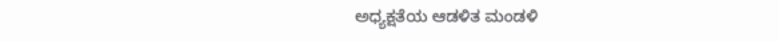ಅಧ್ಯಕ್ಷತೆಯ ಆಡಳಿತ ಮಂಡಳಿ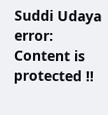Suddi Udaya
error: Content is protected !!